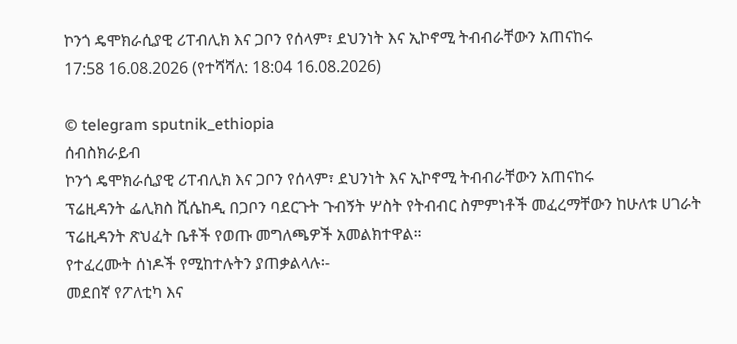ኮንጎ ዴሞክራሲያዊ ሪፐብሊክ እና ጋቦን የሰላም፣ ደህንነት እና ኢኮኖሚ ትብብራቸውን አጠናከሩ
17:58 16.08.2026 (የተሻሻለ: 18:04 16.08.2026)

© telegram sputnik_ethiopia
ሰብስክራይብ
ኮንጎ ዴሞክራሲያዊ ሪፐብሊክ እና ጋቦን የሰላም፣ ደህንነት እና ኢኮኖሚ ትብብራቸውን አጠናከሩ
ፕሬዚዳንት ፌሊክስ ሺሴከዲ በጋቦን ባደርጉት ጉብኝት ሦስት የትብብር ስምምነቶች መፈረማቸውን ከሁለቱ ሀገራት ፕሬዚዳንት ጽህፈት ቤቶች የወጡ መግለጫዎች አመልክተዋል።
የተፈረሙት ሰነዶች የሚከተሉትን ያጠቃልላሉ፡-
መደበኛ የፖለቲካ እና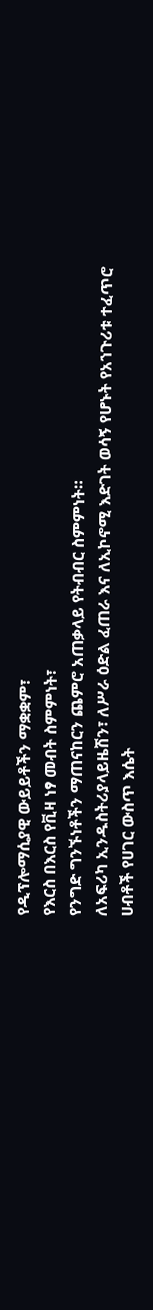የዲፕሎማሲያዊ ውይይቶችን ማቋቋም፣
የእርስ በእርስ የቪዛ ነፃ መብት ስምምነት፣
የንግድ ግንኙነቶችን ማጠናከርን ጨምሮ አጠቃላይ የትብብር ስምምነት።
ለአፍሪካ ኢንዱስትሪያላይዜሽን፣ ለሥራ ዕድል ፈጠራ እና ለኢኮኖሚ እድገት ወሳኝ የሆኑት የአኀጉሪቱ ተፈጥሮ ሀብቶች የሀገር ውስጥ እሴት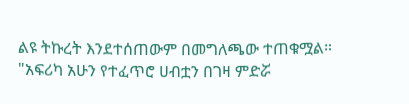ልዩ ትኩረት እንደተሰጠውም በመግለጫው ተጠቁሟል።
"አፍሪካ አሁን የተፈጥሮ ሀብቷን በገዛ ምድሯ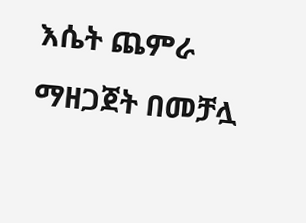እሴት ጨምራ ማዘጋጀት በመቻሏ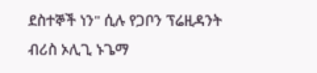ደስተኞች ነን" ሲሉ የጋቦን ፕሬዚዳንት ብሪስ ኦሊጊ ኑጌማ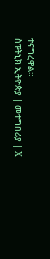ተናግረዋል።
ስፑትኒክ ኢትዮጵያ | መተግበሪያ | X